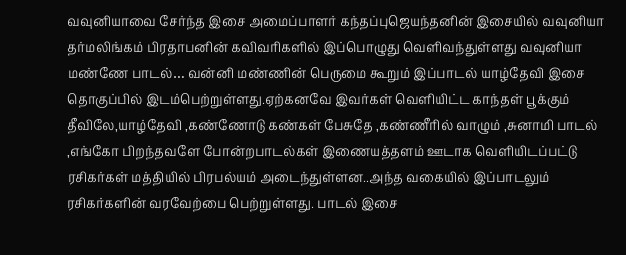வவுனியாவை சேர்ந்த இசை அமைப்பாளர் கந்தப்புஜெயந்தனின் இசையில் வவுனியா தர்மலிங்கம் பிரதாபனின் கவிவரிகளில் இப்பொழுது வெளிவந்துள்ளது வவுனியா மண்ணே பாடல்… வன்னி மண்ணின் பெருமை கூறும் இப்பாடல் யாழ்தேவி இசை தொகுப்பில் இடம்பெற்றுள்ளது.ஏற்கனவே இவர்கள் வெளியிட்ட காந்தள் பூக்கும் தீவிலே,யாழ்தேவி ,கண்ணோடு கண்கள் பேசுதே ,கண்ணீரில் வாழும் ,சுனாமி பாடல் ,எங்கோ பிறந்தவளே போன்றபாடல்கள் இணையத்தளம் ஊடாக வெளியிடப்பட்டு ரசிகர்கள் மத்தியில் பிரபல்யம் அடைந்துள்ளன..அந்த வகையில் இப்பாடலும் ரசிகர்களின் வரவேற்பை பெற்றுள்ளது. பாடல் இசை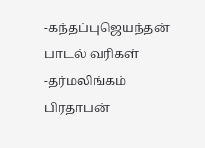-கந்தப்புஜெயந்தன் பாடல் வரிகள் -தர்மலிங்கம் பிரதாபன்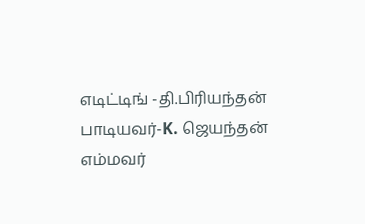எடிட்டிங் -தி.பிரியந்தன் பாடியவர்-K. ஜெயந்தன்
எம்மவர்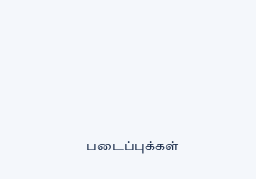படைப்புக்கள்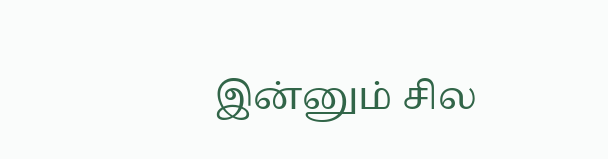இன்னும் சில